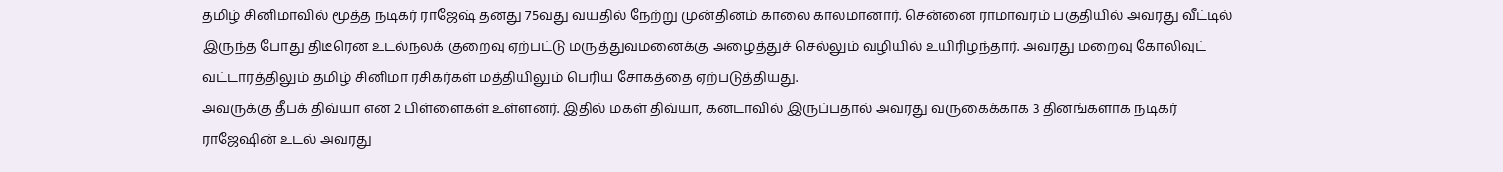தமிழ் சினிமாவில் மூத்த நடிகர் ராஜேஷ் தனது 75வது வயதில் நேற்று முன்தினம் காலை காலமானார். சென்னை ராமாவரம் பகுதியில் அவரது வீட்டில் இருந்த போது திடீரென உடல்நலக் குறைவு ஏற்பட்டு மருத்துவமனைக்கு அழைத்துச் செல்லும் வழியில் உயிரிழந்தார். அவரது மறைவு கோலிவுட் வட்டாரத்திலும் தமிழ் சினிமா ரசிகர்கள் மத்தியிலும் பெரிய சோகத்தை ஏற்படுத்தியது.
அவருக்கு தீபக் திவ்யா என 2 பிள்ளைகள் உள்ளனர். இதில் மகள் திவ்யா, கனடாவில் இருப்பதால் அவரது வருகைக்காக 3 தினங்களாக நடிகர் ராஜேஷின் உடல் அவரது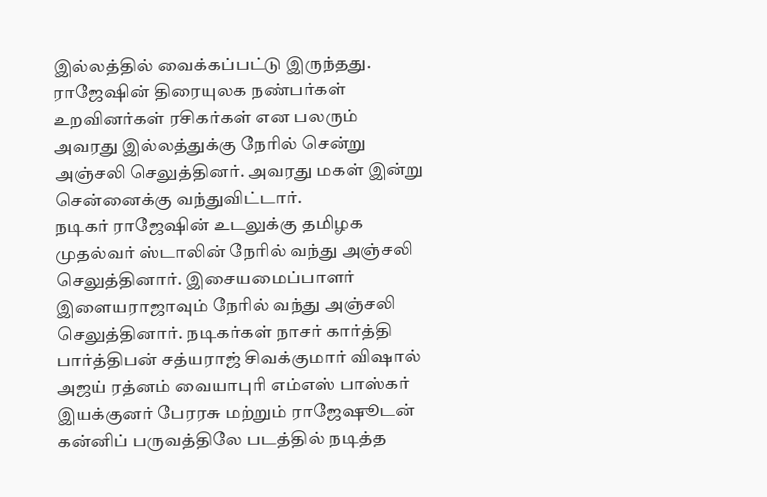இல்லத்தில் வைக்கப்பட்டு இருந்தது. ராஜேஷின் திரையுலக நண்பர்கள் உறவினர்கள் ரசிகர்கள் என பலரும் அவரது இல்லத்துக்கு நேரில் சென்று அஞ்சலி செலுத்தினர். அவரது மகள் இன்று சென்னைக்கு வந்துவிட்டார்.
நடிகர் ராஜேஷின் உடலுக்கு தமிழக முதல்வர் ஸ்டாலின் நேரில் வந்து அஞ்சலி செலுத்தினார். இசையமைப்பாளர் இளையராஜாவும் நேரில் வந்து அஞ்சலி செலுத்தினார். நடிகர்கள் நாசர் கார்த்தி பார்த்திபன் சத்யராஜ் சிவக்குமார் விஷால் அஜய் ரத்னம் வையாபுரி எம்எஸ் பாஸ்கர் இயக்குனர் பேரரசு மற்றும் ராஜேஷூடன் கன்னிப் பருவத்திலே படத்தில் நடித்த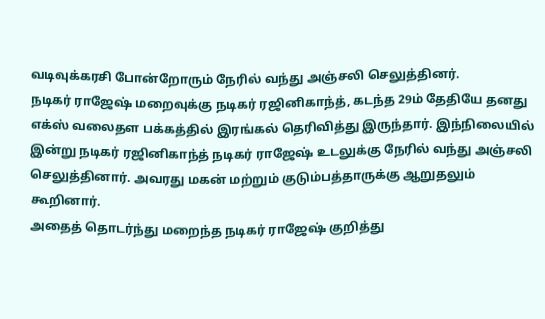வடிவுக்கரசி போன்றோரும் நேரில் வந்து அஞ்சலி செலுத்தினர்.
நடிகர் ராஜேஷ் மறைவுக்கு நடிகர் ரஜினிகாந்த், கடந்த 29ம் தேதியே தனது எக்ஸ் வலைதள பக்கத்தில் இரங்கல் தெரிவித்து இருந்தார். இந்நிலையில் இன்று நடிகர் ரஜினிகாந்த் நடிகர் ராஜேஷ் உடலுக்கு நேரில் வந்து அஞ்சலி செலுத்தினார். அவரது மகன் மற்றும் குடும்பத்தாருக்கு ஆறுதலும் கூறினார்.
அதைத் தொடர்ந்து மறைந்த நடிகர் ராஜேஷ் குறித்து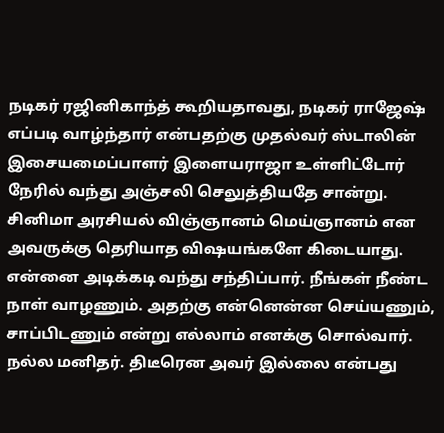நடிகர் ரஜினிகாந்த் கூறியதாவது, நடிகர் ராஜேஷ் எப்படி வாழ்ந்தார் என்பதற்கு முதல்வர் ஸ்டாலின் இசையமைப்பாளர் இளையராஜா உள்ளிட்டோர் நேரில் வந்து அஞ்சலி செலுத்தியதே சான்று. சினிமா அரசியல் விஞ்ஞானம் மெய்ஞானம் என அவருக்கு தெரியாத விஷயங்களே கிடையாது.
என்னை அடிக்கடி வந்து சந்திப்பார். நீங்கள் நீண்ட நாள் வாழணும். அதற்கு என்னென்ன செய்யணும், சாப்பிடணும் என்று எல்லாம் எனக்கு சொல்வார். நல்ல மனிதர். திடீரென அவர் இல்லை என்பது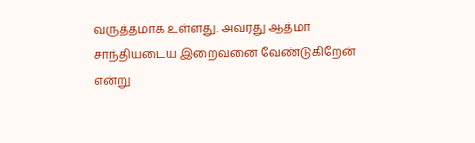வருத்தமாக உள்ளது. அவரது ஆத்மா சாந்தியடைய இறைவனை வேண்டுகிறேன் என்று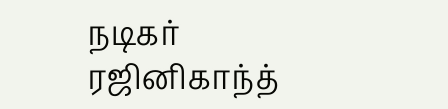நடிகர் ரஜினிகாந்த்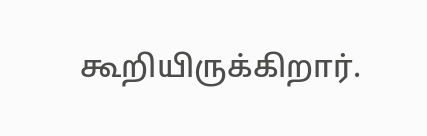கூறியிருக்கிறார்.